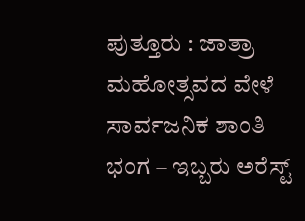ಪುತ್ತೂರು : ಜಾತ್ರಾ ಮಹೋತ್ಸವದ ವೇಳೆ ಸಾರ್ವಜನಿಕ ಶಾಂತಿ ಭಂಗ – ಇಬ್ಬರು ಅರೆಸ್ಟ್‌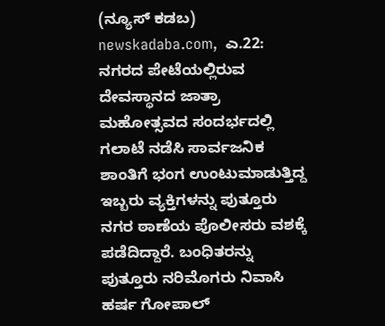(ನ್ಯೂಸ್‌ ಕಡಬ) newskadaba.com,  ಎ.22: ನಗರದ ಪೇಟೆಯಲ್ಲಿರುವ ದೇವಸ್ಥಾನದ ಜಾತ್ರಾ ಮಹೋತ್ಸವದ ಸಂದರ್ಭದಲ್ಲಿ ಗಲಾಟೆ ನಡೆಸಿ ಸಾರ್ವಜನಿಕ ಶಾಂತಿಗೆ ಭಂಗ ಉಂಟುಮಾಡುತ್ತಿದ್ದ ಇಬ್ಬರು ವ್ಯಕ್ತಿಗಳನ್ನು ಪುತ್ತೂರು ನಗರ ಠಾಣೆಯ ಪೊಲೀಸರು ವಶಕ್ಕೆ ಪಡೆದಿದ್ದಾರೆ. ಬಂಧಿತರನ್ನು ಪುತ್ತೂರು ನರಿಮೊಗರು ನಿವಾಸಿ ಹರ್ಷ ಗೋಪಾಲ್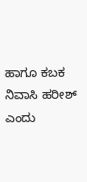ಹಾಗೂ ಕಬಕ ನಿವಾಸಿ ಹರೀಶ್ ಎಂದು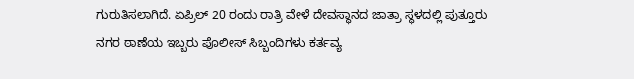ಗುರುತಿಸಲಾಗಿದೆ. ಏಪ್ರಿಲ್ 20 ರಂದು ರಾತ್ರಿ ವೇಳೆ ದೇವಸ್ಥಾನದ ಜಾತ್ರಾ ಸ್ಥಳದಲ್ಲಿ ಪುತ್ತೂರು ನಗರ ಠಾಣೆಯ ಇಬ್ಬರು ಪೊಲೀಸ್ ಸಿಬ್ಬಂದಿಗಳು ಕರ್ತವ್ಯ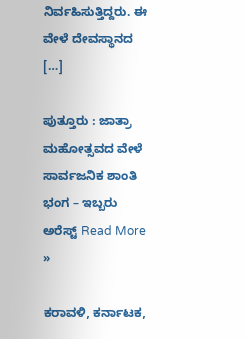ನಿರ್ವಹಿಸುತ್ತಿದ್ದರು. ಈ ವೇಳೆ ದೇವಸ್ಥಾನದ […]

ಪುತ್ತೂರು : ಜಾತ್ರಾ ಮಹೋತ್ಸವದ ವೇಳೆ ಸಾರ್ವಜನಿಕ ಶಾಂತಿ ಭಂಗ – ಇಬ್ಬರು ಅರೆಸ್ಟ್‌ Read More »

ಕರಾವಳಿ, ಕರ್ನಾಟಕ,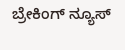ಬ್ರೇಕಿಂಗ್ ನ್ಯೂಸ್